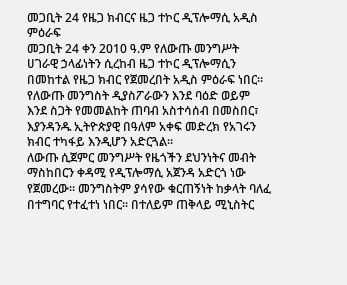መጋቢት 24 የዜጋ ክብርና ዜጋ ተኮር ዲፕሎማሲ አዲስ ምዕራፍ
መጋቢት 24 ቀን 2010 ዓ.ም የለውጡ መንግሥት ሀገራዊ ኃላፊነትን ሲረከብ ዜጋ ተኮር ዲፕሎማሲን በመከተል የዜጋ ክብር የጀመረበት አዲስ ምዕራፍ ነበር፡፡ የለውጡ መንግስት ዲያስፖራውን እንደ ባዕድ ወይም እንደ ስጋት የመመልከት ጠባብ አስተሳሰብ በመስበር፣ እያንዳንዱ ኢትዮጵያዊ በዓለም አቀፍ መድረክ የአገሩን ክብር ተካፋይ እንዲሆን አድርጓል፡፡
ለውጡ ሲጀምር መንግሥት የዜጎችን ደህንነትና መብት ማስከበርን ቀዳሚ የዲፕሎማሲ አጀንዳ አድርጎ ነው የጀመረው። መንግስትም ያሳየው ቁርጠኝነት ከቃላት ባለፈ በተግባር የተፈተነ ነበር፡፡ በተለይም ጠቅላይ ሚኒስትር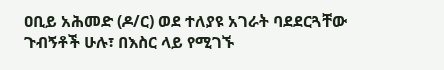ዐቢይ አሕመድ (ዶ/ር) ወደ ተለያዩ አገራት ባደደርጓቸው ጉብኝቶች ሁሉ፣ በእስር ላይ የሚገኙ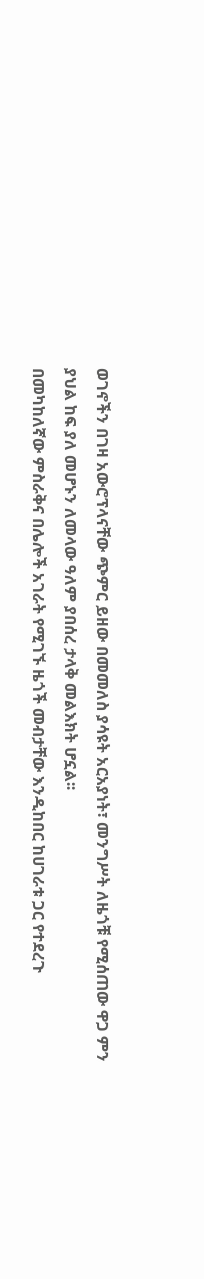ወገኖችን በገዛ አውሮፕላናቸው ጭምር ይዘው በመመለስ ያሳዩት አርአያነት፣ መንግሥት ለዜጎቹ የሚሰጠው ዋጋ ምን ያህል ከፍ ያለ መሆኑን ለመላው ዓለም ያበሰረ ታላቅ መልእክት ሆኗል፡፡
በመካከለኛው ምስራቅና በሌሎች አገራት የሚገኙ ዜጎች መብታቸው እንዲከበር ከሀገራቱ ጋር የተደረጉ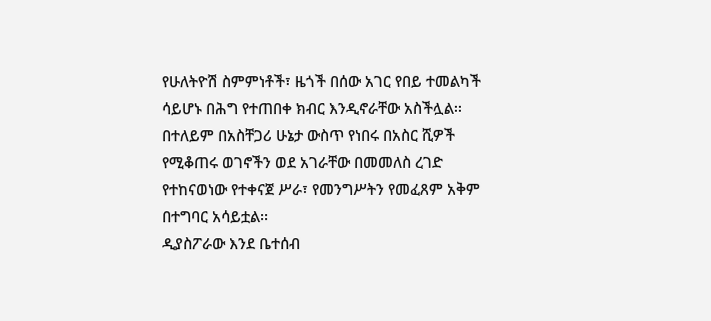የሁለትዮሽ ስምምነቶች፣ ዜጎች በሰው አገር የበይ ተመልካች ሳይሆኑ በሕግ የተጠበቀ ክብር እንዲኖራቸው አስችሏል፡፡ በተለይም በአስቸጋሪ ሁኔታ ውስጥ የነበሩ በአስር ሺዎች የሚቆጠሩ ወገኖችን ወደ አገራቸው በመመለስ ረገድ የተከናወነው የተቀናጀ ሥራ፣ የመንግሥትን የመፈጸም አቅም በተግባር አሳይቷል፡፡
ዲያስፖራው እንደ ቤተሰብ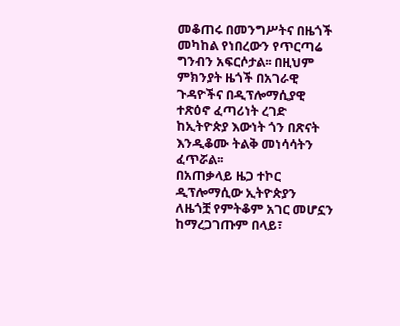መቆጠሩ በመንግሥትና በዜጎች መካከል የነበረውን የጥርጣሬ ግንብን አፍርሶታል፡፡ በዚህም ምክንያት ዜጎች በአገራዊ ጉዳዮችና በዲፕሎማሲያዊ ተጽዕኖ ፈጣሪነት ረገድ ከኢትዮጵያ እውነት ጎን በጽናት እንዲቆሙ ትልቅ መነሳሳትን ፈጥሯል፡፡
በአጠቃላይ ዜጋ ተኮር ዲፕሎማሲው ኢትዮጵያን ለዜጎቿ የምትቆም አገር መሆኗን ከማረጋገጡም በላይ፣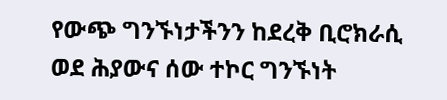የውጭ ግንኙነታችንን ከደረቅ ቢሮክራሲ ወደ ሕያውና ሰው ተኮር ግንኙነት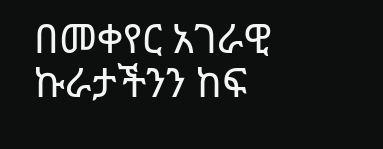በመቀየር አገራዊ ኩራታችንን ከፍ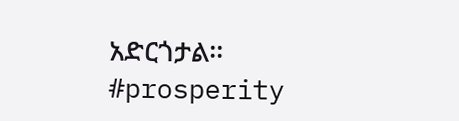አድርጎታል፡፡
#prosperity